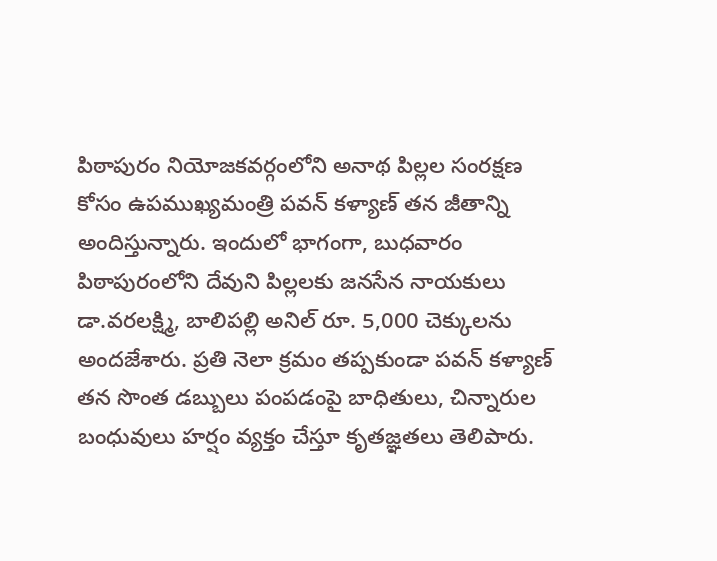పిఠాపురం నియోజకవర్గంలోని అనాథ పిల్లల సంరక్షణ కోసం ఉపముఖ్యమంత్రి పవన్ కళ్యాణ్ తన జీతాన్ని అందిస్తున్నారు. ఇందులో భాగంగా, బుధవారం పిఠాపురంలోని దేవుని పిల్లలకు జనసేన నాయకులు డా.వరలక్ష్మి, బాలిపల్లి అనిల్ రూ. 5,000 చెక్కులను అందజేశారు. ప్రతి నెలా క్రమం తప్పకుండా పవన్ కళ్యాణ్ తన సొంత డబ్బులు పంపడంపై బాధితులు, చిన్నారుల బంధువులు హర్షం వ్యక్తం చేస్తూ కృతజ్ఞతలు తెలిపారు.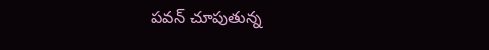పవన్ చూపుతున్న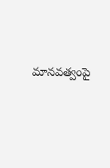మానవత్వంపై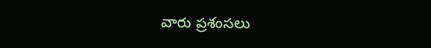వారు ప్రశంసలు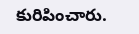కురిపించారు.